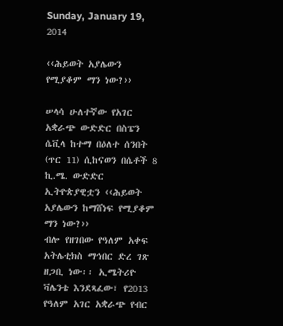Sunday, January 19, 2014

‹‹ሕይወት አያሌውን የሚያቆም ማን ነው?››

ሠላሳ ሁለተኛው የአገር አቋራጭ ውድድር በስፔን ሴቪላ ከተማ በዕለተ ሰንበት (ጥር 11) ሲከናወን በሴቶች 8 ኪ.ሜ. ውድድር ኢትዮጵያዊቷን ‹‹ሕይወት አያሌውን ከማሸነፍ የሚያቆም ማን ነው?››
ብሎ የዘገበው የዓለም አቀፍ አትሌቲክስ ማኅበር ድረ ገጽ ዘጋቢ ነው፡፡ ኢሜትሪዮ ቫሌንቴ እንደጻፈው፣ የ2013 የዓለም አገር አቋራጭ የብር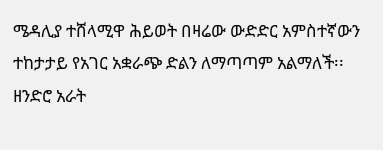ሜዳሊያ ተሸላሚዋ ሕይወት በዛሬው ውድድር አምስተኛውን ተከታታይ የአገር አቋራጭ ድልን ለማጣጣም አልማለች፡፡ ዘንድሮ አራት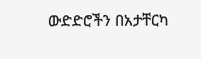ውድድሮችን በአታቸርካ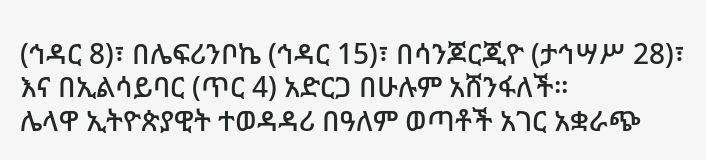(ኅዳር 8)፣ በሌፍሪንቦኬ (ኅዳር 15)፣ በሳንጆርጂዮ (ታኅሣሥ 28)፣ እና በኢልሳይባር (ጥር 4) አድርጋ በሁሉም አሸንፋለች፡፡
ሌላዋ ኢትዮጵያዊት ተወዳዳሪ በዓለም ወጣቶች አገር አቋራጭ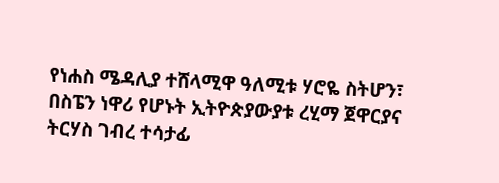የነሐስ ሜዳሊያ ተሸላሚዋ ዓለሚቱ ሃሮዬ ስትሆን፣ በስፔን ነዋሪ የሆኑት ኢትዮጵያውያቱ ረሂማ ጀዋርያና ትርሃስ ገብረ ተሳታፊ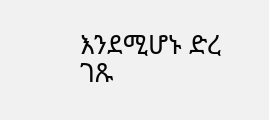እንደሚሆኑ ድረ ገጹ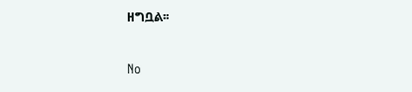ዘግቧል፡፡

No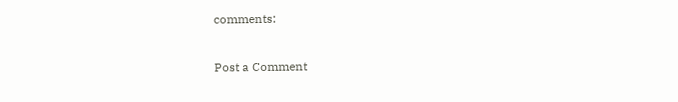comments:

Post a Comment